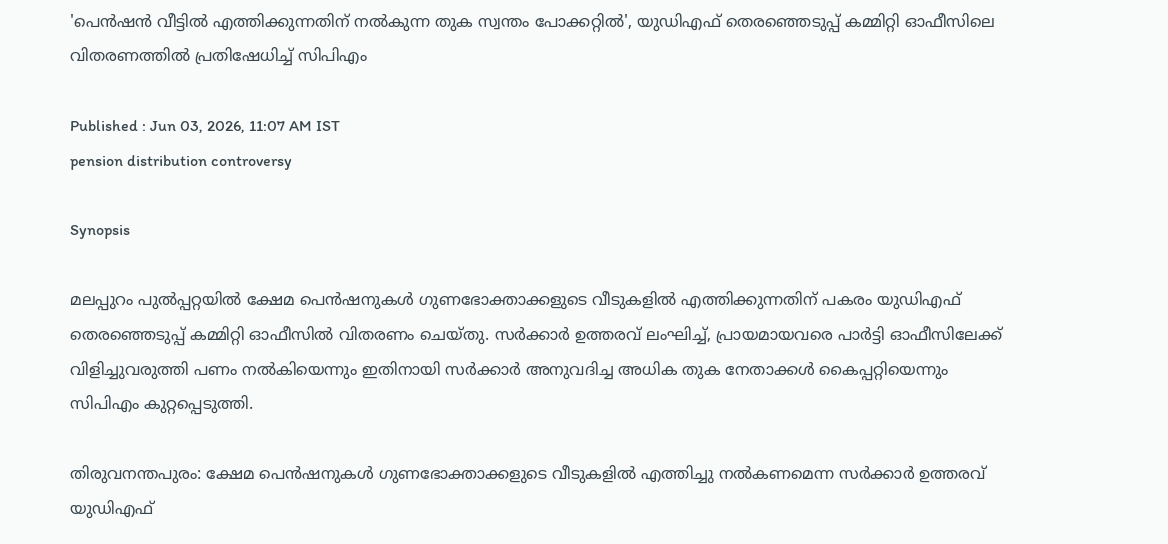'പെൻഷൻ വീട്ടിൽ എത്തിക്കുന്നതിന് നൽകുന്ന തുക സ്വന്തം പോക്കറ്റിൽ', യുഡിഎഫ് തെരഞ്ഞെടുപ്പ് കമ്മിറ്റി ഓഫീസിലെ വിതരണത്തിൽ പ്രതിഷേധിച്ച് സിപിഎം

Published : Jun 03, 2026, 11:07 AM IST
pension distribution controversy

Synopsis

മലപ്പുറം പുൽപ്പറ്റയിൽ ക്ഷേമ പെൻഷനുകൾ ഗുണഭോക്താക്കളുടെ വീടുകളിൽ എത്തിക്കുന്നതിന് പകരം യുഡിഎഫ് തെരഞ്ഞെടുപ്പ് കമ്മിറ്റി ഓഫീസിൽ വിതരണം ചെയ്തു. സർക്കാർ ഉത്തരവ് ലംഘിച്ച്, പ്രായമായവരെ പാർട്ടി ഓഫീസിലേക്ക് വിളിച്ചുവരുത്തി പണം നൽകിയെന്നും ഇതിനായി സർക്കാർ അനുവദിച്ച അധിക തുക നേതാക്കൾ കൈപ്പറ്റിയെന്നും സിപിഎം കുറ്റപ്പെടുത്തി.

തിരുവനന്തപുരം: ക്ഷേമ പെൻഷനുകൾ ഗുണഭോക്താക്കളുടെ വീടുകളിൽ എത്തിച്ചു നൽകണമെന്ന സർക്കാർ ഉത്തരവ് യുഡിഎഫ്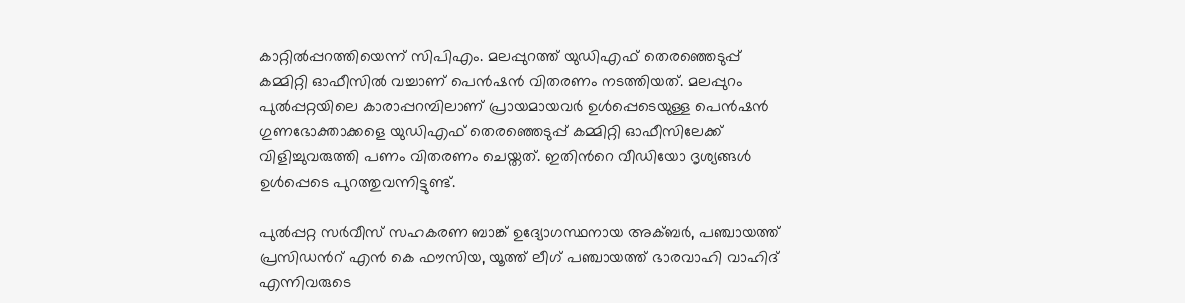കാറ്റിൽപ്പറത്തിയെന്ന് സിപിഎം. മലപ്പുറത്ത് യുഡിഎഫ് തെരഞ്ഞെടുപ്പ് കമ്മിറ്റി ഓഫീസിൽ വച്ചാണ് പെൻഷൻ വിതരണം നടത്തിയത്. മലപ്പുറം പുൽപ്പറ്റയിലെ കാരാപ്പറമ്പിലാണ് പ്രായമായവർ ഉൾപ്പെടെയുള്ള പെൻഷൻ ഗുണഭോക്താക്കളെ യുഡിഎഫ് തെരഞ്ഞെടുപ്പ് കമ്മിറ്റി ഓഫീസിലേക്ക് വിളിച്ചുവരുത്തി പണം വിതരണം ചെയ്തത്. ഇതിന്‍റെ വീഡിയോ ദൃശ്യങ്ങൾ ഉൾപ്പെടെ പുറത്തുവന്നിട്ടുണ്ട്.

പുൽപ്പറ്റ സർവീസ് സഹകരണ ബാങ്ക് ഉദ്യോഗസ്ഥനായ അക്ബർ, പഞ്ചായത്ത് പ്രസിഡന്‍റ് എൻ കെ ഫൗസിയ, യൂത്ത് ലീഗ് പഞ്ചായത്ത് ഭാരവാഹി വാഹിദ് എന്നിവരുടെ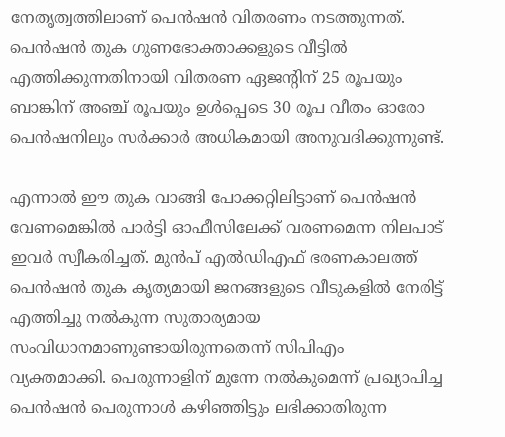നേതൃത്വത്തിലാണ് പെൻഷൻ വിതരണം നടത്തുന്നത്. പെൻഷൻ തുക ഗുണഭോക്താക്കളുടെ വീട്ടിൽ എത്തിക്കുന്നതിനായി വിതരണ ഏജന്‍റിന് 25 രൂപയും ബാങ്കിന് അഞ്ച് രൂപയും ഉൾപ്പെടെ 30 രൂപ വീതം ഓരോ പെൻഷനിലും സർക്കാർ അധികമായി അനുവദിക്കുന്നുണ്ട്.

എന്നാൽ ഈ തുക വാങ്ങി പോക്കറ്റിലിട്ടാണ് പെൻഷൻ വേണമെങ്കിൽ പാർട്ടി ഓഫീസിലേക്ക് വരണമെന്ന നിലപാട് ഇവർ സ്വീകരിച്ചത്. മുൻപ് എൽഡിഎഫ് ഭരണകാലത്ത് പെൻഷൻ തുക കൃത്യമായി ജനങ്ങളുടെ വീടുകളിൽ നേരിട്ട് എത്തിച്ചു നൽകുന്ന സുതാര്യമായ സംവിധാനമാണുണ്ടായിരുന്നതെന്ന് സിപിഎം വ്യക്തമാക്കി. പെരുന്നാളിന് മുന്നേ നൽകുമെന്ന് പ്രഖ്യാപിച്ച പെൻഷൻ പെരുന്നാൾ കഴിഞ്ഞിട്ടും ലഭിക്കാതിരുന്ന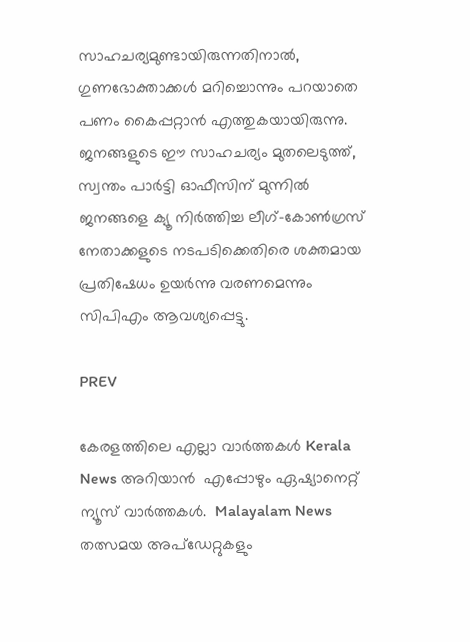സാഹചര്യമുണ്ടായിരുന്നതിനാൽ, ഗുണഭോക്താക്കൾ മറിച്ചൊന്നും പറയാതെ പണം കൈപ്പറ്റാൻ എത്തുകയായിരുന്നു. ജനങ്ങളുടെ ഈ സാഹചര്യം മുതലെടുത്ത്, സ്വന്തം പാർട്ടി ഓഫീസിന് മുന്നിൽ ജനങ്ങളെ ക്യൂ നിർത്തിച്ച ലീഗ്-കോൺഗ്രസ് നേതാക്കളുടെ നടപടിക്കെതിരെ ശക്തമായ പ്രതിഷേധം ഉയർന്നു വരണമെന്നും സിപിഎം ആവശ്യപ്പെട്ടു.

PREV

കേരളത്തിലെ എല്ലാ വാർത്തകൾ Kerala News അറിയാൻ  എപ്പോഴും ഏഷ്യാനെറ്റ് ന്യൂസ് വാർത്തകൾ.  Malayalam News   തത്സമയ അപ്‌ഡേറ്റുകളും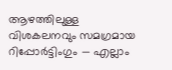ആഴത്തിലുള്ള വിശകലനവും സമഗ്രമായ റിപ്പോർട്ടിംഗും — എല്ലാം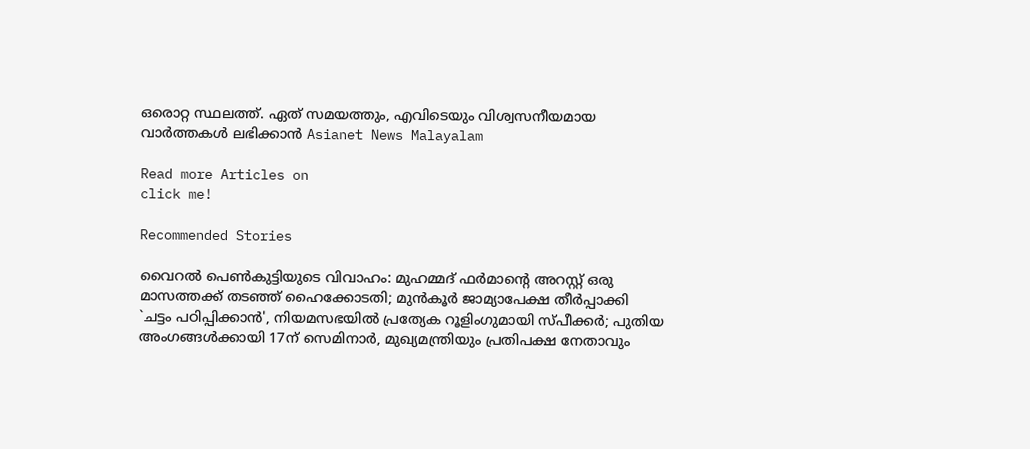ഒരൊറ്റ സ്ഥലത്ത്. ഏത് സമയത്തും, എവിടെയും വിശ്വസനീയമായ വാർത്തകൾ ലഭിക്കാൻ Asianet News Malayalam

Read more Articles on
click me!

Recommended Stories

വൈറൽ പെൺകുട്ടിയുടെ വിവാഹം: മുഹമ്മദ് ഫർമാന്‍റെ അറസ്റ്റ് ഒരു മാസത്തക്ക് തടഞ്ഞ് ഹൈക്കോടതി; മുൻകൂർ ജാമ്യാപേക്ഷ തീർപ്പാക്കി
`ചട്ടം പഠിപ്പിക്കാൻ', നിയമസഭയിൽ പ്രത്യേക റൂളിംഗുമായി സ്പീക്കർ; പുതിയ അംഗങ്ങൾക്കായി 17ന് സെമിനാർ, മുഖ്യമന്ത്രിയും പ്രതിപക്ഷ നേതാവും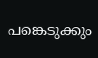പങ്കെടുക്കും